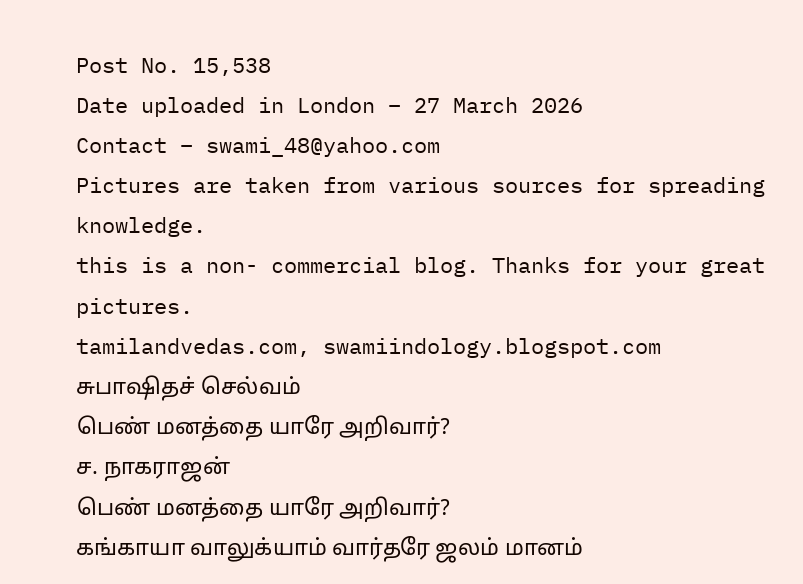Post No. 15,538
Date uploaded in London – 27 March 2026
Contact – swami_48@yahoo.com
Pictures are taken from various sources for spreading knowledge.
this is a non- commercial blog. Thanks for your great pictures.
tamilandvedas.com, swamiindology.blogspot.com
சுபாஷிதச் செல்வம்
பெண் மனத்தை யாரே அறிவார்?
ச. நாகராஜன்
பெண் மனத்தை யாரே அறிவார்?
கங்காயா வாலுக்யாம் வார்தரே ஜலம் மானம்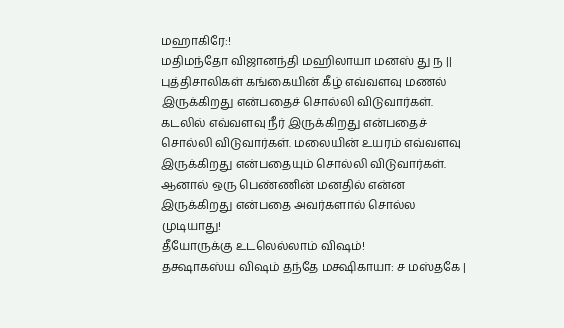மஹாகிரே:!
மதிமந்தோ விஜானந்தி மஹிலாயா மனஸ் து ந ||
புத்திசாலிகள் கங்கையின் கீழ் எவ்வளவு மணல் இருக்கிறது என்பதைச் சொல்லி விடுவார்கள். கடலில் எவ்வளவு நீர் இருக்கிறது என்பதைச் சொல்லி விடுவார்கள். மலையின் உயரம் எவ்வளவு இருக்கிறது என்பதையும் சொல்லி விடுவார்கள். ஆனால் ஒரு பெண்ணின் மனதில் என்ன இருக்கிறது என்பதை அவர்களால் சொல்ல முடியாது!
தீயோருக்கு உடலெல்லாம் விஷம்!
தக்ஷாகஸ்ய விஷம் தந்தே மக்ஷிகாயா: ச மஸ்தகே |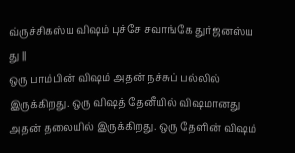வ்ருச்சிகஸ்ய விஷம் புச்சே சவாங்கே துர்ஜனஸ்ய து ||
ஒரு பாம்பின் விஷம் அதன் நச்சுப் பல்லில் இருக்கிறது. ஒரு விஷத் தேனீயில் விஷமானது அதன் தலையில் இருக்கிறது. ஒரு தேளின் விஷம்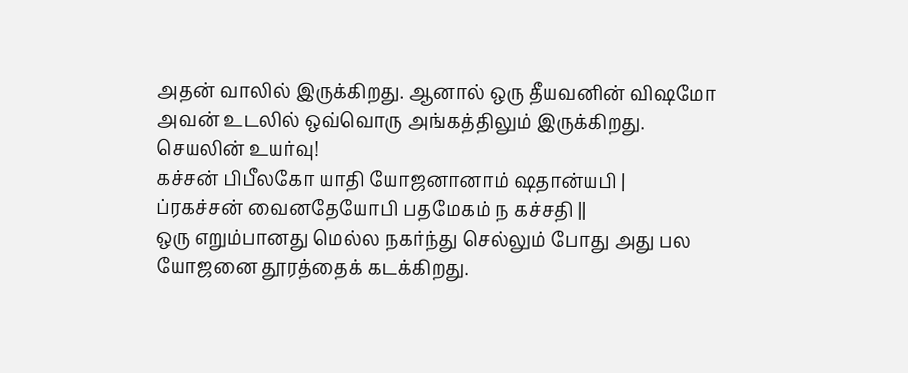அதன் வாலில் இருக்கிறது. ஆனால் ஒரு தீயவனின் விஷமோ அவன் உடலில் ஒவ்வொரு அங்கத்திலும் இருக்கிறது.
செயலின் உயர்வு!
கச்சன் பிபீலகோ யாதி யோஜனானாம் ஷதான்யபி |
ப்ரகச்சன் வைனதேயோபி பதமேகம் ந கச்சதி ||
ஒரு எறும்பானது மெல்ல நகர்ந்து செல்லும் போது அது பல யோஜனை தூரத்தைக் கடக்கிறது.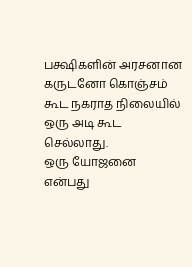பக்ஷிகளின் அரசனான கருடனோ கொஞ்சம் கூட நகராத நிலையில் ஒரு அடி கூட செல்லாது.
ஒரு யோஜனை என்பது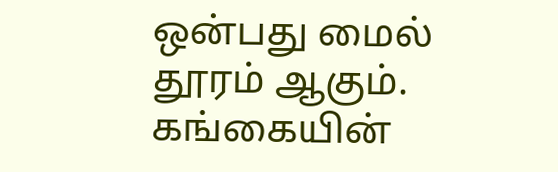ஒன்பது மைல் தூரம் ஆகும்.
கங்கையின்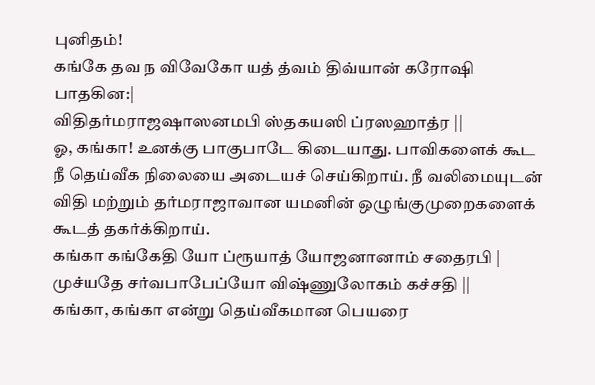புனிதம்!
கங்கே தவ ந விவேகோ யத் த்வம் திவ்யான் கரோஷி பாதகின:|
விதிதர்மராஜஷாஸனமபி ஸ்தகயஸி ப்ரஸஹாத்ர ||
ஓ, கங்கா! உனக்கு பாகுபாடே கிடையாது. பாவிகளைக் கூட நீ தெய்வீக நிலையை அடையச் செய்கிறாய். நீ வலிமையுடன் விதி மற்றும் தர்மராஜாவான யமனின் ஒழுங்குமுறைகளைக் கூடத் தகர்க்கிறாய்.
கங்கா கங்கேதி யோ ப்ரூயாத் யோஜனானாம் சதைரபி |
முச்யதே சர்வபாபேப்யோ விஷ்ணுலோகம் கச்சதி ||
கங்கா, கங்கா என்று தெய்வீகமான பெயரை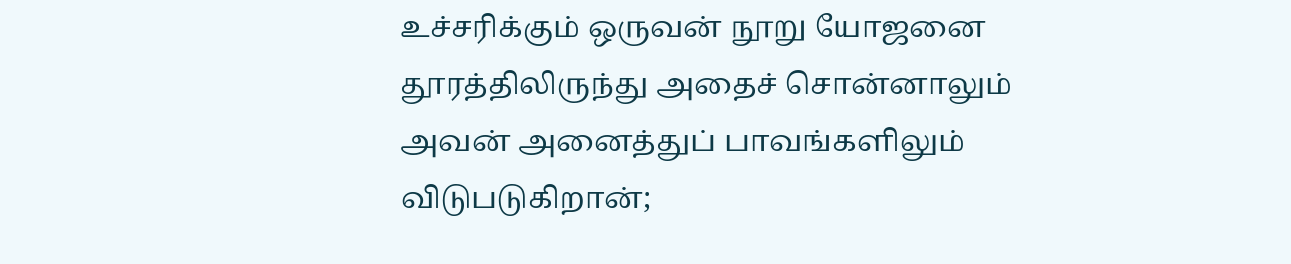உச்சரிக்கும் ஒருவன் நூறு யோஜனை தூரத்திலிருந்து அதைச் சொன்னாலும் அவன் அனைத்துப் பாவங்களிலும் விடுபடுகிறான்;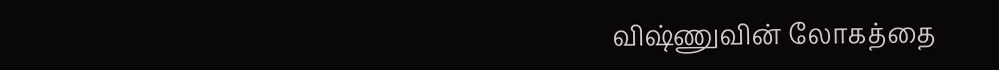விஷ்ணுவின் லோகத்தை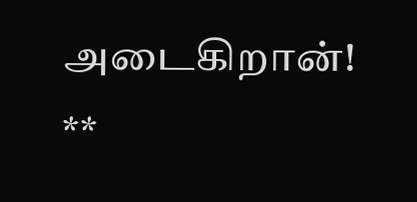அடைகிறான்!
**